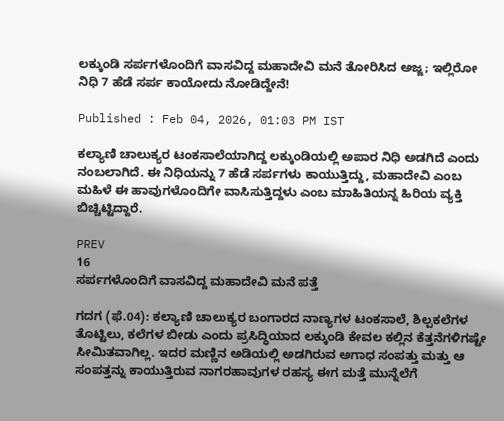ಲಕ್ಕುಂಡಿ ಸರ್ಪಗಳೊಂದಿಗೆ ವಾಸವಿದ್ದ ಮಹಾದೇವಿ ಮನೆ ತೋರಿಸಿದ ಅಜ್ಜ; ಇಲ್ಲಿರೋ ನಿಧಿ 7 ಹೆಡೆ ಸರ್ಪ ಕಾಯೋದು ನೋಡಿದ್ದೇನೆ!

Published : Feb 04, 2026, 01:03 PM IST

ಕಲ್ಯಾಣಿ ಚಾಲುಕ್ಯರ ಟಂಕಸಾಲೆಯಾಗಿದ್ದ ಲಕ್ಕುಂಡಿಯಲ್ಲಿ ಅಪಾರ ನಿಧಿ ಅಡಗಿದೆ ಎಂದು ನಂಬಲಾಗಿದೆ. ಈ ನಿಧಿಯನ್ನು 7 ಹೆಡೆ ಸರ್ಪಗಳು ಕಾಯುತ್ತಿದ್ದು, ಮಹಾದೇವಿ ಎಂಬ ಮಹಿಳೆ ಈ ಹಾವುಗಳೊಂದಿಗೇ ವಾಸಿಸುತ್ತಿದ್ದಳು ಎಂಬ ಮಾಹಿತಿಯನ್ನ ಹಿರಿಯ ವ್ಯಕ್ತಿ ಬಿಚ್ಚಿಟ್ಟಿದ್ದಾರೆ.

PREV
16
ಸರ್ಪಗಳೊಂದಿಗೆ ವಾಸವಿದ್ದ ಮಹಾದೇವಿ ಮನೆ ಪತ್ತೆ

ಗದಗ (ಫೆ.04): ಕಲ್ಯಾಣಿ ಚಾಲುಕ್ಯರ ಬಂಗಾರದ ನಾಣ್ಯಗಳ ಟಂಕಸಾಲೆ, ಶಿಲ್ಪಕಲೆಗಳ ತೊಟ್ಟಿಲು, ಕಲೆಗಳ ಬೀಡು ಎಂದು ಪ್ರಸಿದ್ಧಿಯಾದ ಲಕ್ಕುಂಡಿ ಕೇವಲ ಕಲ್ಲಿನ ಕೆತ್ತನೆಗಳಿಗಷ್ಟೇ ಸೀಮಿತವಾಗಿಲ್ಲ. ಇದರ ಮಣ್ಣಿನ ಅಡಿಯಲ್ಲಿ ಅಡಗಿರುವ ಅಗಾಧ ಸಂಪತ್ತು ಮತ್ತು ಆ ಸಂಪತ್ತನ್ನು ಕಾಯುತ್ತಿರುವ ನಾಗರಹಾವುಗಳ ರಹಸ್ಯ ಈಗ ಮತ್ತೆ ಮುನ್ನೆಲೆಗೆ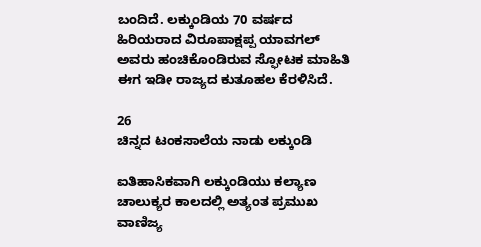ಬಂದಿದೆ. ಲಕ್ಕುಂಡಿಯ 70 ವರ್ಷದ ಹಿರಿಯರಾದ ವಿರೂಪಾಕ್ಷಪ್ಪ ಯಾವಗಲ್ ಅವರು ಹಂಚಿಕೊಂಡಿರುವ ಸ್ಫೋಟಕ ಮಾಹಿತಿ ಈಗ ಇಡೀ ರಾಜ್ಯದ ಕುತೂಹಲ ಕೆರಳಿಸಿದೆ.

26
ಚಿನ್ನದ ಟಂಕಸಾಲೆಯ ನಾಡು ಲಕ್ಕುಂಡಿ

ಐತಿಹಾಸಿಕವಾಗಿ ಲಕ್ಕುಂಡಿಯು ಕಲ್ಯಾಣ ಚಾಲುಕ್ಯರ ಕಾಲದಲ್ಲಿ ಅತ್ಯಂತ ಪ್ರಮುಖ ವಾಣಿಜ್ಯ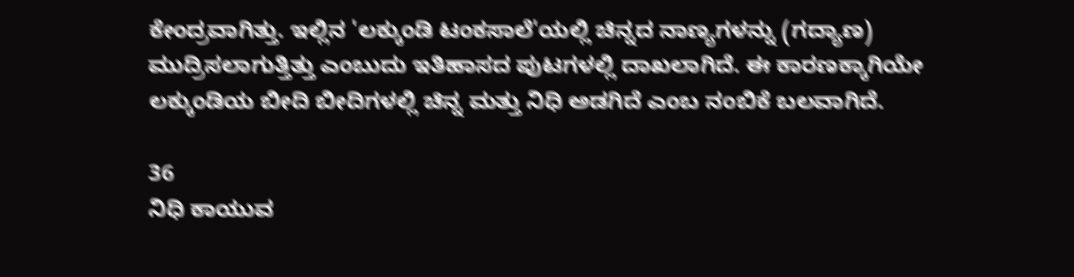ಕೇಂದ್ರವಾಗಿತ್ತು. ಇಲ್ಲಿನ 'ಲಕ್ಕುಂಡಿ ಟಂಕಸಾಲೆ'ಯಲ್ಲಿ ಚಿನ್ನದ ನಾಣ್ಯಗಳನ್ನು (ಗದ್ಯಾಣ) ಮುದ್ರಿಸಲಾಗುತ್ತಿತ್ತು ಎಂಬುದು ಇತಿಹಾಸದ ಪುಟಗಳಲ್ಲಿ ದಾಖಲಾಗಿದೆ. ಈ ಕಾರಣಕ್ಕಾಗಿಯೇ ಲಕ್ಕುಂಡಿಯ ಬೀದಿ ಬೀದಿಗಳಲ್ಲಿ ಚಿನ್ನ ಮತ್ತು ನಿಧಿ ಅಡಗಿದೆ ಎಂಬ ನಂಬಿಕೆ ಬಲವಾಗಿದೆ.

36
ನಿಧಿ ಕಾಯುವ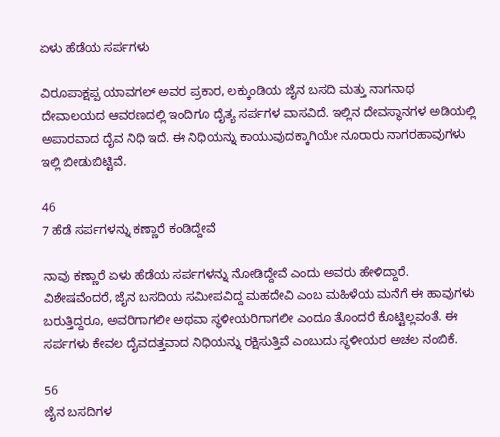ಏಳು ಹೆಡೆಯ ಸರ್ಪಗಳು

ವಿರೂಪಾಕ್ಷಪ್ಪ ಯಾವಗಲ್ ಅವರ ಪ್ರಕಾರ, ಲಕ್ಕುಂಡಿಯ ಜೈನ ಬಸದಿ ಮತ್ತು ನಾಗನಾಥ ದೇವಾಲಯದ ಆವರಣದಲ್ಲಿ ಇಂದಿಗೂ ದೈತ್ಯ ಸರ್ಪಗಳ ವಾಸವಿದೆ. ಇಲ್ಲಿನ ದೇವಸ್ಥಾನಗಳ ಅಡಿಯಲ್ಲಿ ಅಪಾರವಾದ ದೈವ ನಿಧಿ ಇದೆ. ಈ ನಿಧಿಯನ್ನು ಕಾಯುವುದಕ್ಕಾಗಿಯೇ ನೂರಾರು ನಾಗರಹಾವುಗಳು ಇಲ್ಲಿ ಬೀಡುಬಿಟ್ಟಿವೆ.

46
7 ಹೆಡೆ ಸರ್ಪಗಳನ್ನು ಕಣ್ಣಾರೆ ಕಂಡಿದ್ದೇವೆ

ನಾವು ಕಣ್ಣಾರೆ ಏಳು ಹೆಡೆಯ ಸರ್ಪಗಳನ್ನು ನೋಡಿದ್ದೇವೆ ಎಂದು ಅವರು ಹೇಳಿದ್ದಾರೆ. ವಿಶೇಷವೆಂದರೆ, ಜೈನ ಬಸದಿಯ ಸಮೀಪವಿದ್ದ ಮಹದೇವಿ ಎಂಬ ಮಹಿಳೆಯ ಮನೆಗೆ ಈ ಹಾವುಗಳು ಬರುತ್ತಿದ್ದರೂ, ಅವರಿಗಾಗಲೀ ಅಥವಾ ಸ್ಥಳೀಯರಿಗಾಗಲೀ ಎಂದೂ ತೊಂದರೆ ಕೊಟ್ಟಿಲ್ಲವಂತೆ. ಈ ಸರ್ಪಗಳು ಕೇವಲ ದೈವದತ್ತವಾದ ನಿಧಿಯನ್ನು ರಕ್ಷಿಸುತ್ತಿವೆ ಎಂಬುದು ಸ್ಥಳೀಯರ ಅಚಲ ನಂಬಿಕೆ.

56
ಜೈನ ಬಸದಿಗಳ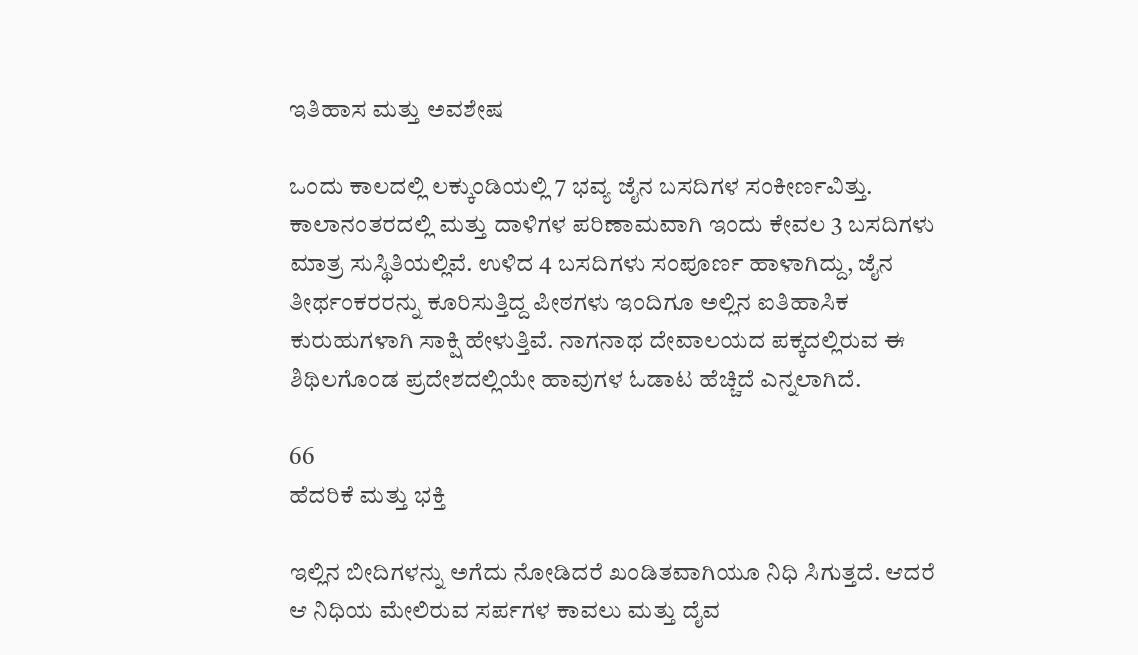ಇತಿಹಾಸ ಮತ್ತು ಅವಶೇಷ

ಒಂದು ಕಾಲದಲ್ಲಿ ಲಕ್ಕುಂಡಿಯಲ್ಲಿ 7 ಭವ್ಯ ಜೈನ ಬಸದಿಗಳ ಸಂಕೀರ್ಣವಿತ್ತು. ಕಾಲಾನಂತರದಲ್ಲಿ ಮತ್ತು ದಾಳಿಗಳ ಪರಿಣಾಮವಾಗಿ ಇಂದು ಕೇವಲ 3 ಬಸದಿಗಳು ಮಾತ್ರ ಸುಸ್ಥಿತಿಯಲ್ಲಿವೆ. ಉಳಿದ 4 ಬಸದಿಗಳು ಸಂಪೂರ್ಣ ಹಾಳಾಗಿದ್ದು, ಜೈನ ತೀರ್ಥಂಕರರನ್ನು ಕೂರಿಸುತ್ತಿದ್ದ ಪೀಠಗಳು ಇಂದಿಗೂ ಅಲ್ಲಿನ ಐತಿಹಾಸಿಕ ಕುರುಹುಗಳಾಗಿ ಸಾಕ್ಷಿ ಹೇಳುತ್ತಿವೆ. ನಾಗನಾಥ ದೇವಾಲಯದ ಪಕ್ಕದಲ್ಲಿರುವ ಈ ಶಿಥಿಲಗೊಂಡ ಪ್ರದೇಶದಲ್ಲಿಯೇ ಹಾವುಗಳ ಓಡಾಟ ಹೆಚ್ಚಿದೆ ಎನ್ನಲಾಗಿದೆ.

66
ಹೆದರಿಕೆ ಮತ್ತು ಭಕ್ತಿ

ಇಲ್ಲಿನ ಬೀದಿಗಳನ್ನು ಅಗೆದು ನೋಡಿದರೆ ಖಂಡಿತವಾಗಿಯೂ ನಿಧಿ ಸಿಗುತ್ತದೆ. ಆದರೆ ಆ ನಿಧಿಯ ಮೇಲಿರುವ ಸರ್ಪಗಳ ಕಾವಲು ಮತ್ತು ದೈವ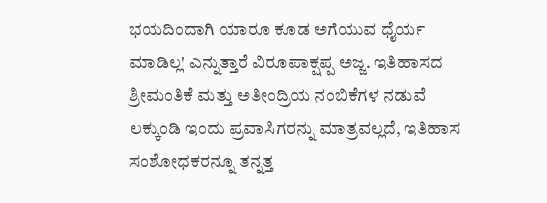ಭಯದಿಂದಾಗಿ ಯಾರೂ ಕೂಡ ಅಗೆಯುವ ಧೈರ್ಯ ಮಾಡಿಲ್ಲ' ಎನ್ನುತ್ತಾರೆ ವಿರೂಪಾಕ್ಷಪ್ಪ ಅಜ್ಜ. ಇತಿಹಾಸದ ಶ್ರೀಮಂತಿಕೆ ಮತ್ತು ಅತೀಂದ್ರಿಯ ನಂಬಿಕೆಗಳ ನಡುವೆ ಲಕ್ಕುಂಡಿ ಇಂದು ಪ್ರವಾಸಿಗರನ್ನು ಮಾತ್ರವಲ್ಲದೆ, ಇತಿಹಾಸ ಸಂಶೋಧಕರನ್ನೂ ತನ್ನತ್ತ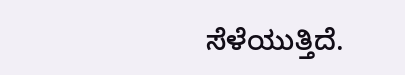ಸೆಳೆಯುತ್ತಿದೆ.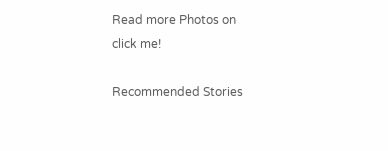Read more Photos on
click me!

Recommended Stories